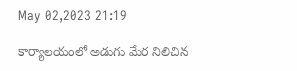May 02,2023 21:19

కార్యాలయంలో అడుగు మేర నిలిచిన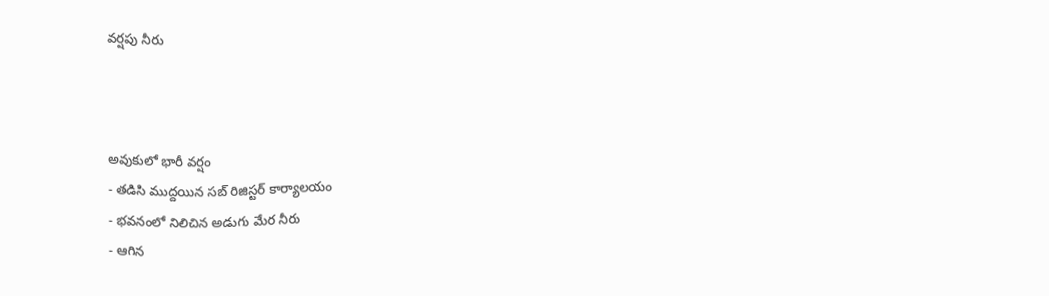వర్షపు నీరు



అవుకులో భారీ వర్షం
- తడిసి ముద్దయిన సబ్‌ రిజిస్టర్‌ కార్యాలయం
- భవనంలో నిలిచిన అడుగు మేర నీరు
- ఆగిన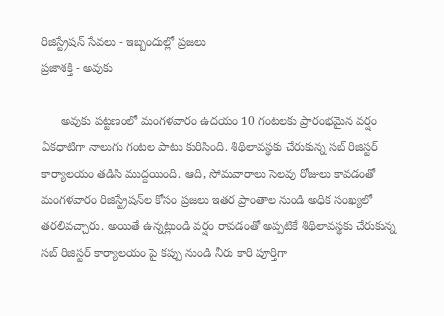రిజిస్ట్రేషన్‌ సేవలు - ఇబ్బందుల్లో ప్రజలు
ప్రజాశక్తి - అవుకు

      అవుకు పట్టణంలో మంగళవారం ఉదయం 10 గంటలకు ప్రారంభమైన వర్షం ఏకధాటిగా నాలుగు గంటల పాటు కురిసింది. శిథిలావస్థకు చేరుకున్న సబ్‌ రిజిస్టర్‌ కార్యాలయం తడిసి ముద్దయింది. ఆది, సోమవారాలు సెలవు రోజులు కావడంతో మంగళవారం రిజిస్ట్రేషన్‌ల కోసం ప్రజలు ఇతర ప్రాంతాల నుండి అధిక సంఖ్యలో తరలివచ్చారు. అయితే ఉన్నట్లుండి వర్షం రావడంతో అప్పటికే శిథిలావస్థకు చేరుకున్న సబ్‌ రిజిస్టర్‌ కార్యాలయం పై కప్పు నుండి నీరు కారి పూర్తిగా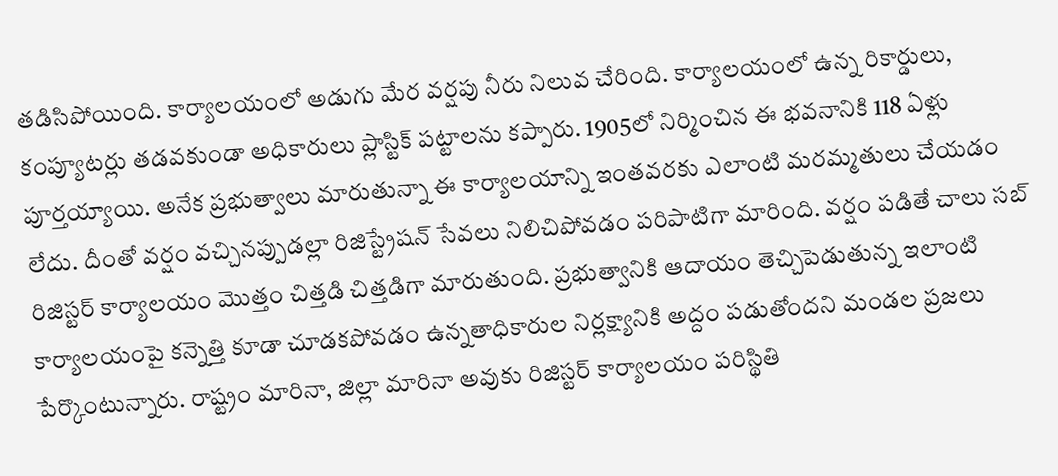తడిసిపోయింది. కార్యాలయంలో అడుగు మేర వర్షపు నీరు నిలువ చేరింది. కార్యాలయంలో ఉన్న రికార్డులు, కంప్యూటర్లు తడవకుండా అధికారులు ప్లాస్టిక్‌ పట్టాలను కప్పారు. 1905లో నిర్మించిన ఈ భవనానికి 118 ఏళ్లు పూర్తయ్యాయి. అనేక ప్రభుత్వాలు మారుతున్నా ఈ కార్యాలయాన్ని ఇంతవరకు ఎలాంటి మరమ్మతులు చేయడం లేదు. దీంతో వర్షం వచ్చినప్పుడల్లా రిజిస్ట్రేషన్‌ సేవలు నిలిచిపోవడం పరిపాటిగా మారింది. వర్షం పడితే చాలు సబ్‌ రిజిస్టర్‌ కార్యాలయం మొత్తం చిత్తడి చిత్తడిగా మారుతుంది. ప్రభుత్వానికి ఆదాయం తెచ్చిపెడుతున్న ఇలాంటి కార్యాలయంపై కన్నెత్తి కూడా చూడకపోవడం ఉన్నతాధికారుల నిర్లక్ష్యానికి అద్దం పడుతోందని మండల ప్రజలు పేర్కొంటున్నారు. రాష్ట్రం మారినా, జిల్లా మారినా అవుకు రిజిస్టర్‌ కార్యాలయం పరిస్థితి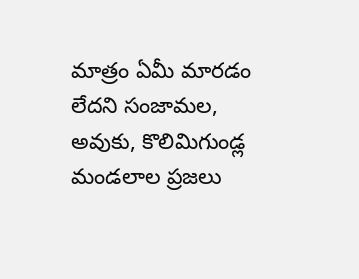మాత్రం ఏమీ మారడం లేదని సంజామల, అవుకు, కొలిమిగుండ్ల మండలాల ప్రజలు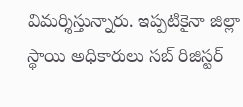విమర్శిస్తున్నారు. ఇప్పటికైనా జిల్లా స్థాయి అధికారులు సబ్‌ రిజిస్టర్‌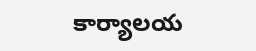కార్యాలయ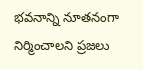భవనాన్ని నూతనంగా నిర్మించాలని ప్రజలు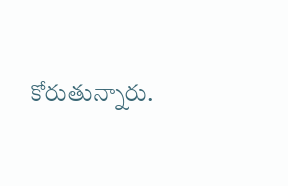కోరుతున్నారు.